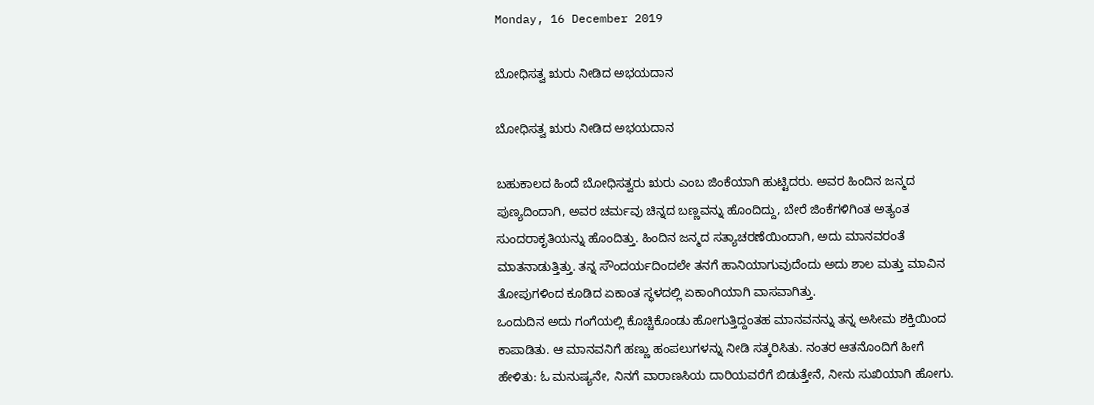Monday, 16 December 2019

ಬೋಧಿಸತ್ವ ಋರು ನೀಡಿದ ಅಭಯದಾನ

ಬೋಧಿಸತ್ವ ಋರು ನೀಡಿದ ಅಭಯದಾನ

ಬಹುಕಾಲದ ಹಿಂದೆ ಬೋಧಿಸತ್ವರು ಋರು ಎಂಬ ಜಿಂಕೆಯಾಗಿ ಹುಟ್ಟಿದರು. ಅವರ ಹಿಂದಿನ ಜನ್ಮದ ಪುಣ್ಯದಿಂದಾಗಿ, ಅವರ ಚರ್ಮವು ಚಿನ್ನದ ಬಣ್ಣವನ್ನು ಹೊಂದಿದ್ದು, ಬೇರೆ ಜಿಂಕೆಗಳಿಗಿಂತ ಅತ್ಯಂತ ಸುಂದರಾಕೃತಿಯನ್ನು ಹೊಂದಿತ್ತು. ಹಿಂದಿನ ಜನ್ಮದ ಸತ್ಯಾಚರಣೆಯಿಂದಾಗಿ, ಅದು ಮಾನವರಂತೆ ಮಾತನಾಡುತ್ತಿತ್ತು. ತನ್ನ ಸೌಂದರ್ಯದಿಂದಲೇ ತನಗೆ ಹಾನಿಯಾಗುವುದೆಂದು ಅದು ಶಾಲ ಮತ್ತು ಮಾವಿನ ತೋಪುಗಳಿಂದ ಕೂಡಿದ ಏಕಾಂತ ಸ್ಥಳದಲ್ಲಿ ಏಕಾಂಗಿಯಾಗಿ ವಾಸವಾಗಿತ್ತು.
ಒಂದುದಿನ ಅದು ಗಂಗೆಯಲ್ಲಿ ಕೊಚ್ಚಿಕೊಂಡು ಹೋಗುತ್ತಿದ್ದಂತಹ ಮಾನವನನ್ನು ತನ್ನ ಅಸೀಮ ಶಕ್ತಿಯಿಂದ ಕಾಪಾಡಿತು. ಆ ಮಾನವನಿಗೆ ಹಣ್ಣು ಹಂಪಲುಗಳನ್ನು ನೀಡಿ ಸತ್ಕರಿಸಿತು. ನಂತರ ಆತನೊಂದಿಗೆ ಹೀಗೆ ಹೇಳಿತು: ಓ ಮನುಷ್ಯನೇ, ನಿನಗೆ ವಾರಾಣಸಿಯ ದಾರಿಯವರೆಗೆ ಬಿಡುತ್ತೇನೆ, ನೀನು ಸುಖಿಯಾಗಿ ಹೋಗು.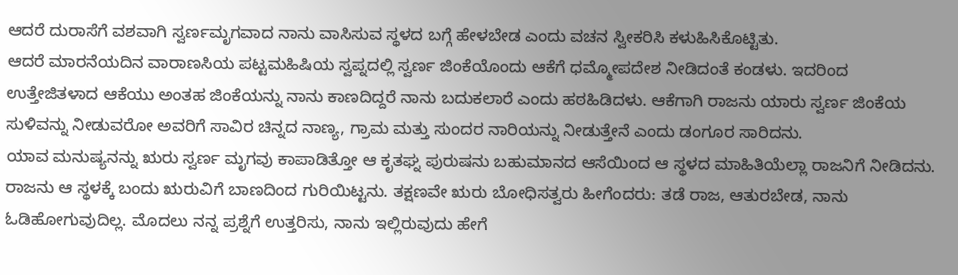ಆದರೆ ದುರಾಸೆಗೆ ವಶವಾಗಿ ಸ್ವರ್ಣಮೃಗವಾದ ನಾನು ವಾಸಿಸುವ ಸ್ಥಳದ ಬಗ್ಗೆ ಹೇಳಬೇಡ ಎಂದು ವಚನ ಸ್ವೀಕರಿಸಿ ಕಳುಹಿಸಿಕೊಟ್ಟಿತು.
ಆದರೆ ಮಾರನೆಯದಿನ ವಾರಾಣಸಿಯ ಪಟ್ಟಮಹಿಷಿಯ ಸ್ವಪ್ನದಲ್ಲಿ ಸ್ವರ್ಣ ಜಿಂಕೆಯೊಂದು ಆಕೆಗೆ ಧಮ್ಮೋಪದೇಶ ನೀಡಿದಂತೆ ಕಂಡಳು. ಇದರಿಂದ ಉತ್ತೇಜಿತಳಾದ ಆಕೆಯು ಅಂತಹ ಜಿಂಕೆಯನ್ನು ನಾನು ಕಾಣದಿದ್ದರೆ ನಾನು ಬದುಕಲಾರೆ ಎಂದು ಹಠಹಿಡಿದಳು. ಆಕೆಗಾಗಿ ರಾಜನು ಯಾರು ಸ್ವರ್ಣ ಜಿಂಕೆಯ ಸುಳಿವನ್ನು ನೀಡುವರೋ ಅವರಿಗೆ ಸಾವಿರ ಚಿನ್ನದ ನಾಣ್ಯ, ಗ್ರಾಮ ಮತ್ತು ಸುಂದರ ನಾರಿಯನ್ನು ನೀಡುತ್ತೇನೆ ಎಂದು ಡಂಗೂರ ಸಾರಿದನು.
ಯಾವ ಮನುಷ್ಯನನ್ನು ಋರು ಸ್ವರ್ಣ ಮೃಗವು ಕಾಪಾಡಿತ್ತೋ ಆ ಕೃತಘ್ನ ಪುರುಷನು ಬಹುಮಾನದ ಆಸೆಯಿಂದ ಆ ಸ್ಥಳದ ಮಾಹಿತಿಯೆಲ್ಲಾ ರಾಜನಿಗೆ ನೀಡಿದನು.
ರಾಜನು ಆ ಸ್ಥಳಕ್ಕೆ ಬಂದು ಋರುವಿಗೆ ಬಾಣದಿಂದ ಗುರಿಯಿಟ್ಟನು. ತಕ್ಷಣವೇ ಋರು ಬೋಧಿಸತ್ವರು ಹೀಗೆಂದರು: ತಡೆ ರಾಜ, ಆತುರಬೇಡ, ನಾನು ಓಡಿಹೋಗುವುದಿಲ್ಲ. ಮೊದಲು ನನ್ನ ಪ್ರಶ್ನೆಗೆ ಉತ್ತರಿಸು, ನಾನು ಇಲ್ಲಿರುವುದು ಹೇಗೆ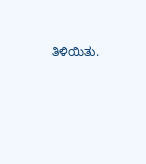ತಿಳಿಯಿತು.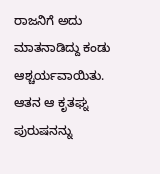ರಾಜನಿಗೆ ಅದು ಮಾತನಾಡಿದ್ದು ಕಂಡು ಆಶ್ಚರ್ಯವಾಯಿತು. ಆತನ ಆ ಕೃತಘ್ನ ಪುರುಷನನ್ನು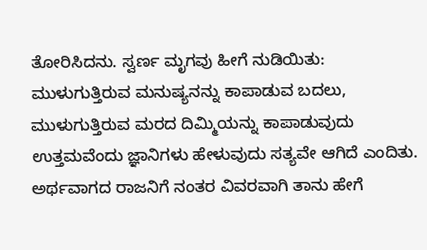ತೋರಿಸಿದನು. ಸ್ವರ್ಣ ಮೃಗವು ಹೀಗೆ ನುಡಿಯಿತು: ಮುಳುಗುತ್ತಿರುವ ಮನುಷ್ಯನನ್ನು ಕಾಪಾಡುವ ಬದಲು, ಮುಳುಗುತ್ತಿರುವ ಮರದ ದಿಮ್ಮಿಯನ್ನು ಕಾಪಾಡುವುದು ಉತ್ತಮವೆಂದು ಜ್ಞಾನಿಗಳು ಹೇಳುವುದು ಸತ್ಯವೇ ಆಗಿದೆ ಎಂದಿತು.
ಅರ್ಥವಾಗದ ರಾಜನಿಗೆ ನಂತರ ವಿವರವಾಗಿ ತಾನು ಹೇಗೆ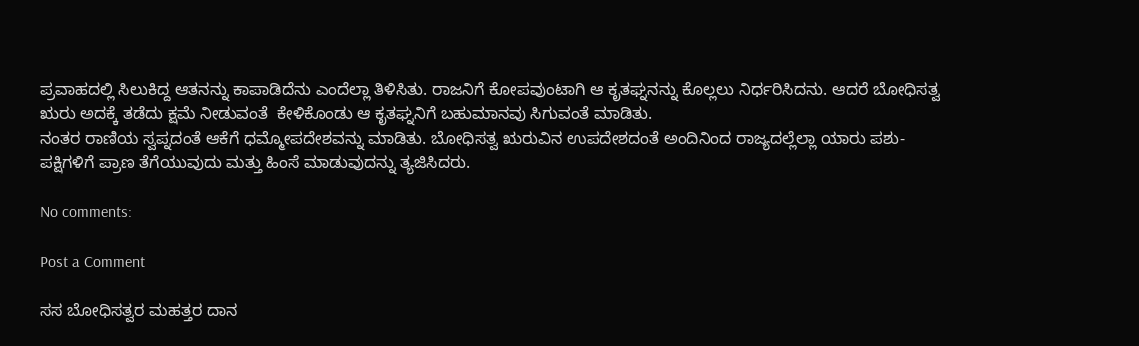ಪ್ರವಾಹದಲ್ಲಿ ಸಿಲುಕಿದ್ದ ಆತನನ್ನು ಕಾಪಾಡಿದೆನು ಎಂದೆಲ್ಲಾ ತಿಳಿಸಿತು. ರಾಜನಿಗೆ ಕೋಪವುಂಟಾಗಿ ಆ ಕೃತಘ್ನನನ್ನು ಕೊಲ್ಲಲು ನಿರ್ಧರಿಸಿದನು. ಆದರೆ ಬೋಧಿಸತ್ವ ಋರು ಅದಕ್ಕೆ ತಡೆದು ಕ್ಷಮೆ ನೀಡುವಂತೆ  ಕೇಳಿಕೊಂಡು ಆ ಕೃತಘ್ನನಿಗೆ ಬಹುಮಾನವು ಸಿಗುವಂತೆ ಮಾಡಿತು.
ನಂತರ ರಾಣಿಯ ಸ್ವಪ್ನದಂತೆ ಆಕೆಗೆ ಧಮ್ಮೋಪದೇಶವನ್ನು ಮಾಡಿತು. ಬೋಧಿಸತ್ವ ಋರುವಿನ ಉಪದೇಶದಂತೆ ಅಂದಿನಿಂದ ರಾಜ್ಯದಲ್ಲೆಲ್ಲಾ ಯಾರು ಪಶು-ಪಕ್ಷಿಗಳಿಗೆ ಪ್ರಾಣ ತೆಗೆಯುವುದು ಮತ್ತು ಹಿಂಸೆ ಮಾಡುವುದನ್ನು ತ್ಯಜಿಸಿದರು.

No comments:

Post a Comment

ಸಸ ಬೋಧಿಸತ್ವರ ಮಹತ್ತರ ದಾನ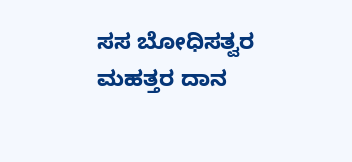ಸಸ ಬೋಧಿಸತ್ವರ ಮಹತ್ತರ ದಾನ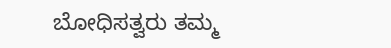ಬೋಧಿಸತ್ವರು ತಮ್ಮ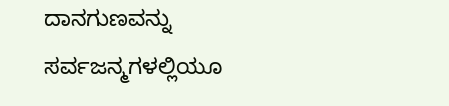ದಾನಗುಣವನ್ನು ಸರ್ವಜನ್ಮಗಳಲ್ಲಿಯೂ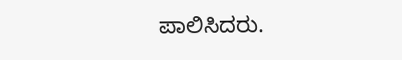ಪಾಲಿಸಿದರು.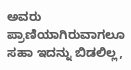ಅವರು ಪ್ರಾಣಿಯಾಗಿರುವಾಗಲೂ ಸಹಾ ಇದನ್ನು ಬಿಡಲಿಲ್ಲ,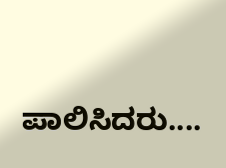ಪಾಲಿಸಿದರು....